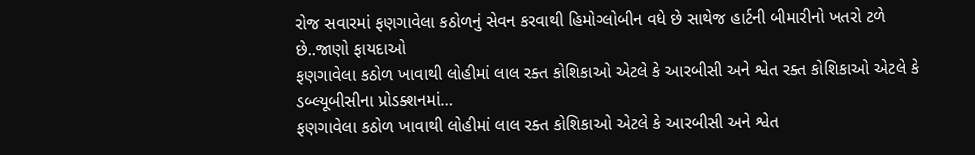રોજ સવારમાં ફણગાવેલા કઠોળનું સેવન કરવાથી હિમોગ્લોબીન વધે છે સાથેજ હાર્ટની બીમારીનો ખતરો ટળે છે..જાણો ફાયદાઓ
ફણગાવેલા કઠોળ ખાવાથી લોહીમાં લાલ રક્ત કોશિકાઓ એટલે કે આરબીસી અને શ્વેત રક્ત કોશિકાઓ એટલે કે ડબ્લ્યૂબીસીના પ્રોડક્શનમાં…
ફણગાવેલા કઠોળ ખાવાથી લોહીમાં લાલ રક્ત કોશિકાઓ એટલે કે આરબીસી અને શ્વેત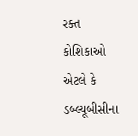રક્ત કોશિકાઓ એટલે કે ડબ્લ્યૂબીસીના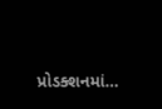પ્રોડક્શનમાં…